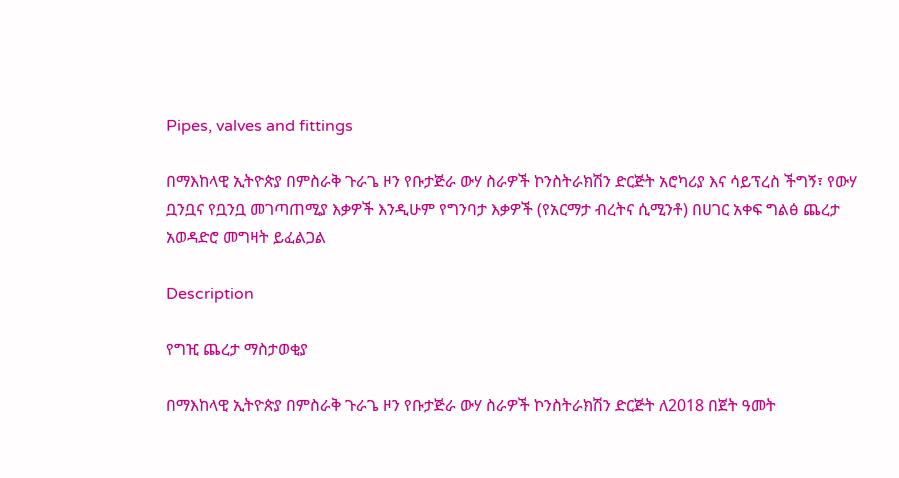Pipes, valves and fittings

በማእከላዊ ኢትዮጵያ በምስራቅ ጉራጌ ዞን የቡታጅራ ውሃ ስራዎች ኮንስትራክሽን ድርጅት አሮካሪያ እና ሳይፕረስ ችግኝ፣ የውሃ ቧንቧና የቧንቧ መገጣጠሚያ እቃዎች እንዲሁም የግንባታ እቃዎች (የአርማታ ብረትና ሲሚንቶ) በሀገር አቀፍ ግልፅ ጨረታ አወዳድሮ መግዛት ይፈልጋል

Description

የግዢ ጨረታ ማስታወቂያ

በማእከላዊ ኢትዮጵያ በምስራቅ ጉራጌ ዞን የቡታጅራ ውሃ ስራዎች ኮንስትራክሽን ድርጅት ለ2018 በጀት ዓመት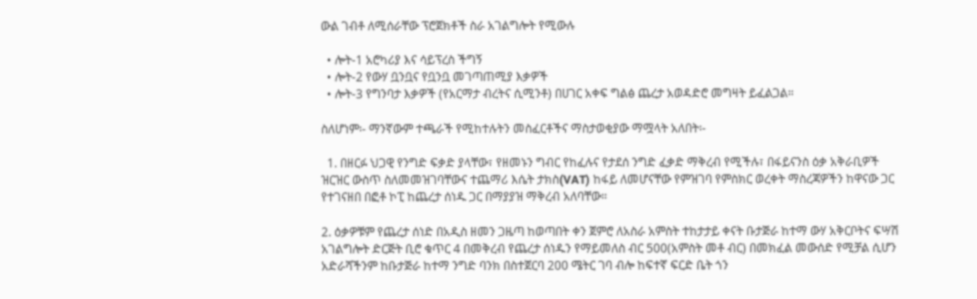ውል ገብቶ ለሚሰራቸው ፕሮጀክቶች ስራ አገልግሎት የሚውሉ

  • ሎት-1 አሮካሪያ እና ሳይፕረስ ችግኝ
  • ሎት-2 የውሃ ቧንቧና የቧንቧ መገጣጠሚያ እቃዎች
  • ሎት-3 የግንባታ እቃዎች (የአርማታ ብረትና ሲሚንቶ) በሀገር አቀፍ ግልፅ ጨረታ አወዳድሮ መግዛት ይፈልጋል።

ስለሆነም፡- ማንኛውም ተጫራች የሚከተሉትን መስፈርቶችና ማስታወቂያው ማሟላት አለበት፡-

  1. በዘርፉ ህጋዊ የንግድ ፍቃድ ያላቸው፣ የዘመኑን ግብር የከፈሉና የታደሰ ንግድ ፈቃድ ማቅረብ የሚችሉ፣ በፋይናንስ ዕቃ አቅራቢዎች ዝርዝር ውስጥ ስለመመዝገባቸውና ተጨማሪ እሴት ታክስ(VAT) ከፋይ ለመሆናቸው የምዝገባ የምስክር ወረቀት ማስረጃዎችን ከዋናው ጋር የተገናዘበ በፎቶ ኮፒ ከጨረታ ሰነዱ ጋር በማያያዝ ማቅረብ አለባቸው።

2. ዕቃዎቹም የጨረታ ሰነድ በአዲስ ዘመን ጋዜጣ ከወጣበት ቀን ጀምሮ ለአስራ አምስት ተከታታይ ቀናት ቡታጅራ ከተማ ውሃ አቅርቦትና ፍሣሽ አገልግሎት ድርጅት ቢሮ ቁጥር 4 በመቅረብ የጨረታ ሰነዱን የማይመለስ ብር 500(አምስት መቶ ብር) በመክፈል መውሰድ የሚቻል ሲሆን አድራሻችንም ከቡታጅራ ከተማ ንግድ ባንክ በስተጀርባ 200 ሜትር ገባ ብሎ ከፍተኛ ፍርድ ቤት ጎን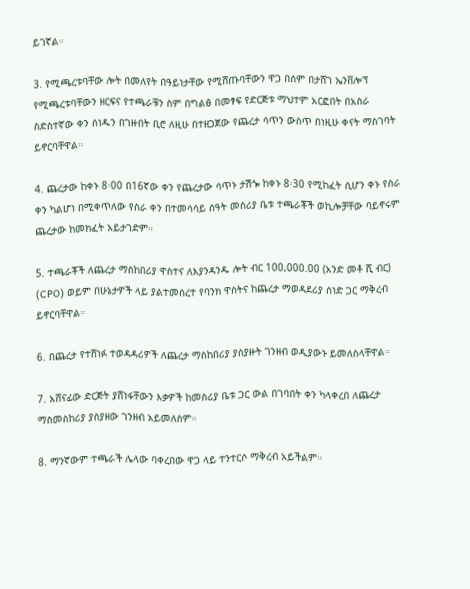ይገኛል።

3. የሚጫረቱባቸው ሎት በመለየት በዓይነታቸው የሚሸጡባቸውን ዋጋ በሰም በታሸገ ኤንቨሎፕ የሚጫረቱባቸውን ዘርፍና የተጫራቹን ስም በግልፅ በመፃፍ የድርጅቱ ማህተም አርፎበት በአስራ ስድስተኛው ቀን ሰነዱን በገዙበት ቢሮ ለዚሁ በተዘጋጀው የጨረታ ሳጥን ውስጥ በነዚሁ ቀናት ማስገባት ይኖርባቸዋል።

4. ጨረታው ከቀኑ 8፡00 በ16ኛው ቀን የጨረታው ሳጥኑ ታሽጐ ከቀኑ 8፡30 የሚከፈት ሲሆን ቀኑ የስራ ቀን ካልሆነ በሚቀጥለው የስራ ቀን በተመሳሳይ ሰዓት መስሪያ ቤቱ ተጫራቾች ወኪሎቻቸው ባይኖሩም ጨረታው ከመክፈት አይታገድም።

5. ተጫራቾች ለጨረታ ማስከበሪያ ዋስተና ለእያንዳንዱ ሎት ብር 100,000.00 (አንድ መቶ ሺ ብር) (CPO) ወይም በሁኔታዎች ላይ ያልተመሰረተ የባንክ ዋስትና ከጨረታ ማወዳደሪያ ሰነድ ጋር ማቅረብ ይኖርባቸዋል።

6. በጨረታ የተሸነፉ ተወዳዳሪዎች ለጨረታ ማስከበሪያ ያስያዙት ገንዘብ ወዲያውኑ ይመለስላቸዋል።

7. አሸናፊው ድርጅት ያሸነፋቸውን እቃዎች ከመስሪያ ቤቱ ጋር ውል በገባበት ቀን ካላቀረበ ለጨረታ ማስመስከሪያ ያስያዘው ገንዘብ አይመለስም።

8. ማንኛውም ተጫራች ሌላው ባቀረበው ዋጋ ላይ ተንተርሶ ማቅረብ አይችልም።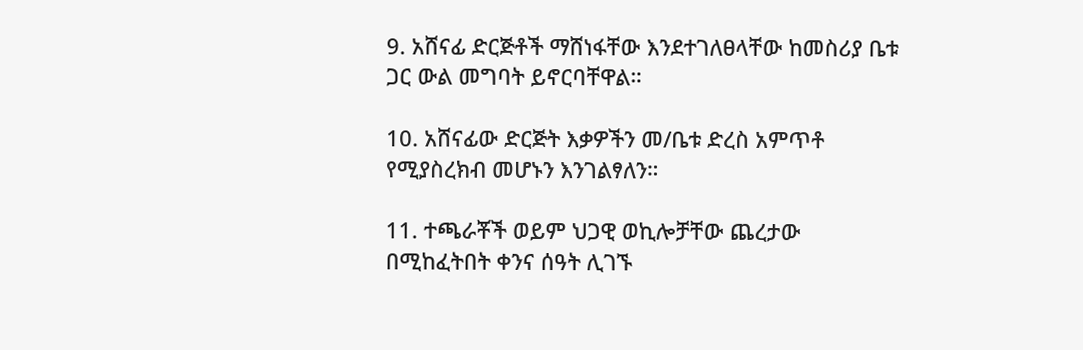9. አሸናፊ ድርጅቶች ማሸነፋቸው እንደተገለፀላቸው ከመስሪያ ቤቱ ጋር ውል መግባት ይኖርባቸዋል።

10. አሸናፊው ድርጅት እቃዎችን መ/ቤቱ ድረስ አምጥቶ የሚያስረክብ መሆኑን እንገልፃለን።

11. ተጫራቾች ወይም ህጋዊ ወኪሎቻቸው ጨረታው በሚከፈትበት ቀንና ሰዓት ሊገኙ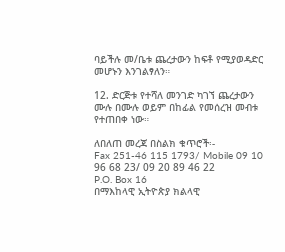ባይችሉ መ/ቤቱ ጨረታውን ከፍቶ የሚያወዳድር መሆኑን እንገልፃለን።

12. ድርጅቱ የተሻለ መንገድ ካገኘ ጨረታውን ሙሉ በሙሉ ወይም በከፊል የመሰረዝ መብቱ የተጠበቀ ነው።

ለበለጠ መረጃ በስልክ ቁጥሮች፡-
Fax 251-46 115 1793/ Mobile 09 10 96 68 23/ 09 20 89 46 22
P.O. Box 16
በማእከላዊ ኢትዮጵያ ክልላዊ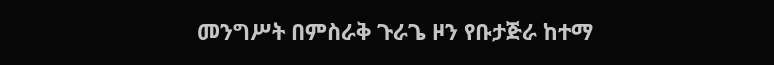መንግሥት በምስራቅ ጉራጌ ዞን የቡታጅራ ከተማ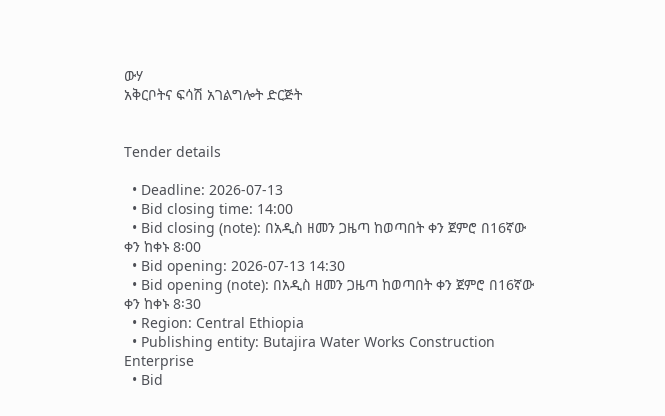ውሃ
አቅርቦትና ፍሳሽ አገልግሎት ድርጅት


Tender details

  • Deadline: 2026-07-13
  • Bid closing time: 14:00
  • Bid closing (note): በአዲስ ዘመን ጋዜጣ ከወጣበት ቀን ጀምሮ በ16ኛው ቀን ከቀኑ 8፡00
  • Bid opening: 2026-07-13 14:30
  • Bid opening (note): በአዲስ ዘመን ጋዜጣ ከወጣበት ቀን ጀምሮ በ16ኛው ቀን ከቀኑ 8፡30
  • Region: Central Ethiopia
  • Publishing entity: Butajira Water Works Construction Enterprise
  • Bid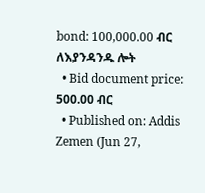bond: 100,000.00 ብር ለእያንዳንዱ ሎት
  • Bid document price: 500.00 ብር
  • Published on: Addis Zemen (Jun 27,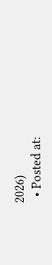2026)
  • Posted at: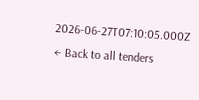2026-06-27T07:10:05.000Z
← Back to all tenders